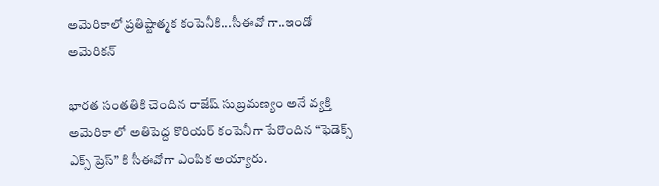అమెరికాలో ప్రతిష్టాత్మక కంపెనీకి...సీఈవో గా..ఇండో అమెరికన్

భారత సంతతికి చెందిన రాజేష్ సుబ్రమణ్యం అనే వ్యక్తి అమెరికా లో అతిపెద్ద కొరియర్ కంపెనీగా పేరొందిన “ఫెడెక్స్ ఎక్స్ ప్రెస్” కి సీఈవోగా ఎంపిక అయ్యారు.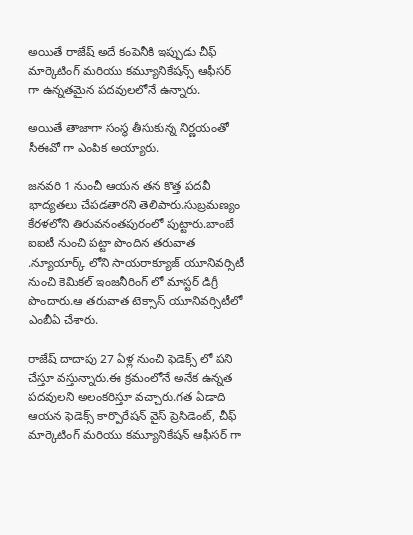అయితే రాజేష్ అదే కంపెనీకి ఇప్పుడు చీఫ్ మార్కెటింగ్ మరియు కమ్యూనికేషన్స్ ఆఫీసర్ గా ఉన్నతమైన పదవులలోనే ఉన్నారు.

అయితే తాజాగా సంస్థ తీసుకున్న నిర్ణయంతో సీఈవో గా ఎంపిక అయ్యారు.

జనవరి 1 నుంచీ ఆయన తన కొత్త పదవీ భాద్యతలు చేపడతారని తెలిపారు.సుబ్రమణ్యం కేరళలోని తిరువనంతపురంలో పుట్టారు.బాంబే ఐఐటీ నుంచి పట్టా పొందిన తరువాత .న్యూయార్క్ లోని సాయరాక్యూజ్ యూనివర్సిటీ నుంచి కెమికల్ ఇంజనీరింగ్ లో మాస్టర్ డిగ్రీ పొందారు.ఆ తరువాత టెక్సాస్ యూనివర్సిటీలో ఎంబీఏ చేశారు.

రాజేష్ దాదాపు 27 ఏళ్ల నుంచి ఫెడెక్స్ లో పని చేస్తూ వస్తున్నారు.ఈ క్రమంలోనే అనేక ఉన్నత పదవులని అలంకరిస్తూ వచ్చారు.గత ఏడాది ఆయన ఫెడెక్స్ కార్పొరేషన్ వైస్ ప్రెసిడెంట్, చీఫ్ మార్కెటింగ్ మరియు కమ్యూనికేషన్ ఆఫీసర్ గా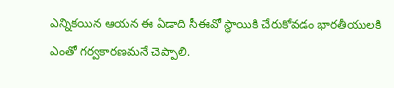ఎన్నికయిన ఆయన ఈ ఏడాది సీఈవో స్థాయికి చేరుకోవడం భారతీయులకి ఎంతో గర్వకారణమనే చెప్పాలి.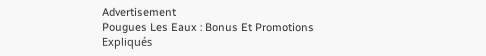Advertisement
Pougues Les Eaux : Bonus Et Promotions Expliqués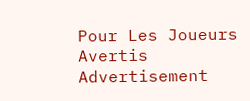Pour Les Joueurs Avertis
Advertisement